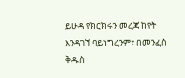ይሁዳ የክርክሩን መረጃ ከየት እንዳገኘ ባይነግረንም፣ በመንፈስ ቅዱስ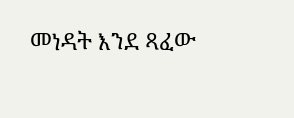መነዳት እንደ ጻፈው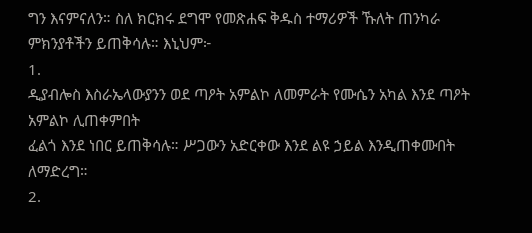ግን እናምናለን። ስለ ክርክሩ ደግሞ የመጽሐፍ ቅዱስ ተማሪዎች ኹለት ጠንካራ ምክንያቶችን ይጠቅሳሉ። እኒህም፦
1.
ዲያብሎስ እስራኤላውያንን ወደ ጣዖት አምልኮ ለመምራት የሙሴን አካል እንደ ጣዖት አምልኮ ሊጠቀምበት
ፈልጎ እንደ ነበር ይጠቅሳሉ። ሥጋውን አድርቀው እንደ ልዩ ኃይል እንዲጠቀሙበት ለማድረግ።
2.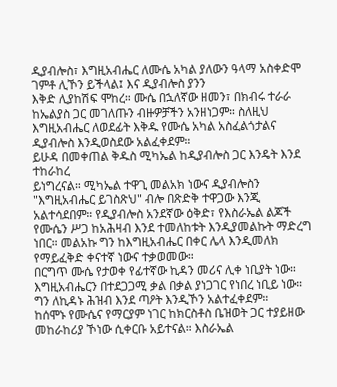ዲያብሎስ፣ እግዚአብሔር ለሙሴ አካል ያለውን ዓላማ አስቀድሞ ገምቶ ሊኾን ይችላል፤ እና ዲያብሎስ ያንን
እቅድ ሊያከሽፍ ሞከረ። ሙሴ በኋለኛው ዘመን፣ በክብሩ ተራራ ከኤልያስ ጋር መገለጡን ብዙዎቻችን አንዘነጋም። ስለዚህ
እግዚአብሔር ለወደፊት እቅዱ የሙሴ አካል አስፈልጎታልና ዲያብሎስ እንዲወስደው አልፈቀደም።
ይሁዳ በመቀጠል ቅዱስ ሚካኤል ከዲያብሎስ ጋር እንዴት እንደ ተከራከረ
ይነግረናል። ሚካኤል ተዋጊ መልአክ ነውና ዲያብሎስን "እግዚአብሔር ይገስጽህ" ብሎ በጽድቅ ተዋጋው እንጂ
አልተሳደበም። የዲያብሎስ አንደኛው ዕቅድ፣ የእስራኤል ልጆች የሙሴን ሥጋ ከአሕዛብ እንደ ተመለከቱት እንዲያመልኩት ማድረግ
ነበር። መልአኩ ግን ከእግዚአብሔር በቀር ሌላ እንዲመለክ የማይፈቅድ ቀናተኛ ነውና ተቃወመው።
በርግጥ ሙሴ የታወቀ የፊተኛው ኪዳን መሪና ሊቀ ነቢያት ነው።
እግዚአብሔርን በተደጋጋሚ ቃል በቃል ያነጋገር የነበረ ነቢይ ነው። ግን ለኪዳኑ ሕዝብ እንደ ጣዖት እንዲኾን አልተፈቀደም።
ከሰሞኑ የሙሴና የማርያም ነገር ከክርስቶስ ቤዝወት ጋር ተያይዘው መከራከሪያ ኾነው ሲቀርቡ አይተናል። እስራኤል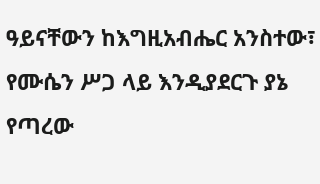ዓይናቸውን ከእግዚአብሔር አንስተው፣ የሙሴን ሥጋ ላይ እንዲያደርጉ ያኔ የጣረው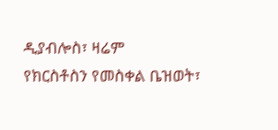ዲያብሎስ፣ ዛሬም
የክርስቶስን የመስቀል ቤዝወት፣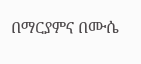በማርያምና በሙሴ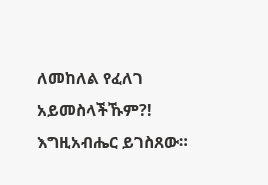ለመከለል የፈለገ አይመስላችኹም?!
እግዚአብሔር ይገስጸው።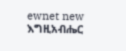ewnet new እግዚአብሔር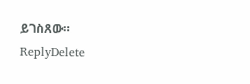ይገስጸው።
ReplyDelete